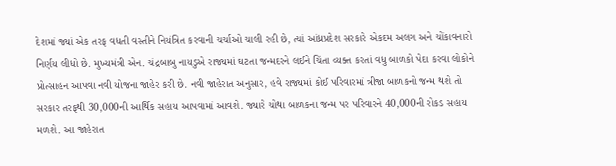દેશમાં જ્યાં એક તરફ વધતી વસ્તીને નિયંત્રિત કરવાની ચર્ચાઓ ચાલી રહી છે, ત્યાં આંધ્રપ્રદેશ સરકારે એકદમ અલગ અને ચોંકાવનારો નિર્ણય લીધો છે. મુખ્યમંત્રી એન. ચંદ્રબાબુ નાયડુએ રાજ્યમાં ઘટતા જન્મદરને લઈને ચિંતા વ્યક્ત કરતાં વધુ બાળકો પેદા કરવા લોકોને પ્રોત્સાહન આપવા નવી યોજના જાહેર કરી છે. નવી જાહેરાત અનુસાર, હવે રાજ્યમાં કોઈ પરિવારમાં ત્રીજા બાળકનો જન્મ થશે તો સરકાર તરફથી 30,000ની આર્થિક સહાય આપવામાં આવશે. જ્યારે ચોથા બાળકના જન્મ પર પરિવારને 40,000ની રોકડ સહાય મળશે. આ જાહેરાત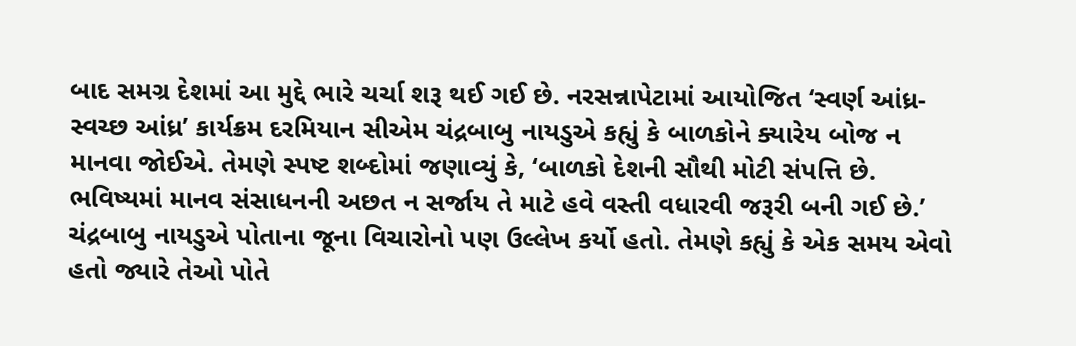બાદ સમગ્ર દેશમાં આ મુદ્દે ભારે ચર્ચા શરૂ થઈ ગઈ છે. નરસન્નાપેટામાં આયોજિત ‘સ્વર્ણ આંધ્ર-સ્વચ્છ આંધ્ર’ કાર્યક્રમ દરમિયાન સીએમ ચંદ્રબાબુ નાયડુએ કહ્યું કે બાળકોને ક્યારેય બોજ ન માનવા જોઈએ. તેમણે સ્પષ્ટ શબ્દોમાં જણાવ્યું કે, ‘બાળકો દેશની સૌથી મોટી સંપત્તિ છે. ભવિષ્યમાં માનવ સંસાધનની અછત ન સર્જાય તે માટે હવે વસ્તી વધારવી જરૂરી બની ગઈ છે.’
ચંદ્રબાબુ નાયડુએ પોતાના જૂના વિચારોનો પણ ઉલ્લેખ કર્યો હતો. તેમણે કહ્યું કે એક સમય એવો હતો જ્યારે તેઓ પોતે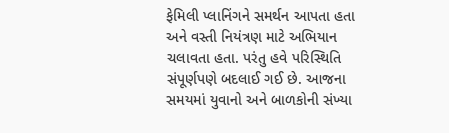ફેમિલી પ્લાનિંગને સમર્થન આપતા હતા અને વસ્તી નિયંત્રણ માટે અભિયાન ચલાવતા હતા. પરંતુ હવે પરિસ્થિતિ સંપૂર્ણપણે બદલાઈ ગઈ છે. આજના સમયમાં યુવાનો અને બાળકોની સંખ્યા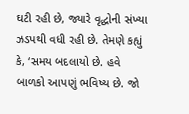ઘટી રહી છે, જ્યારે વૃદ્ધોની સંખ્યા ઝડપથી વધી રહી છે. તેમણે કહ્યું કે, ‘સમય બદલાયો છે. હવે બાળકો આપણું ભવિષ્ય છે. જો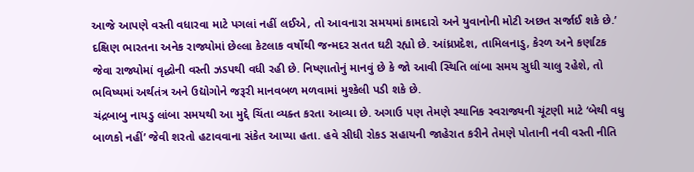આજે આપણે વસ્તી વધારવા માટે પગલાં નહીં લઈએ, તો આવનારા સમયમાં કામદારો અને યુવાનોની મોટી અછત સર્જાઈ શકે છે.’ દક્ષિણ ભારતના અનેક રાજ્યોમાં છેલ્લા કેટલાક વર્ષોથી જન્મદર સતત ઘટી રહ્યો છે. આંધ્રપ્રદેશ, તામિલનાડુ, કેરળ અને કર્ણાટક જેવા રાજ્યોમાં વૃદ્ધોની વસ્તી ઝડપથી વધી રહી છે. નિષ્ણાતોનું માનવું છે કે જો આવી સ્થિતિ લાંબા સમય સુધી ચાલુ રહેશે, તો ભવિષ્યમાં અર્થતંત્ર અને ઉદ્યોગોને જરૂરી માનવબળ મળવામાં મુશ્કેલી પડી શકે છે.
ચંદ્રબાબુ નાયડુ લાંબા સમયથી આ મુદ્દે ચિંતા વ્યક્ત કરતા આવ્યા છે. અગાઉ પણ તેમણે સ્થાનિક સ્વરાજ્યની ચૂંટણી માટે ‘બેથી વધુ બાળકો નહીં’ જેવી શરતો હટાવવાના સંકેત આપ્યા હતા. હવે સીધી રોકડ સહાયની જાહેરાત કરીને તેમણે પોતાની નવી વસ્તી નીતિ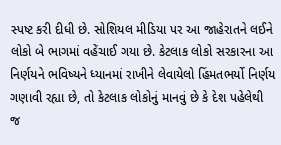સ્પષ્ટ કરી દીધી છે. સોશિયલ મીડિયા પર આ જાહેરાતને લઈને લોકો બે ભાગમાં વહેંચાઈ ગયા છે. કેટલાક લોકો સરકારના આ નિર્ણયને ભવિષ્યને ધ્યાનમાં રાખીને લેવાયેલો હિંમતભર્યો નિર્ણય ગણાવી રહ્યા છે, તો કેટલાક લોકોનું માનવું છે કે દેશ પહેલેથી જ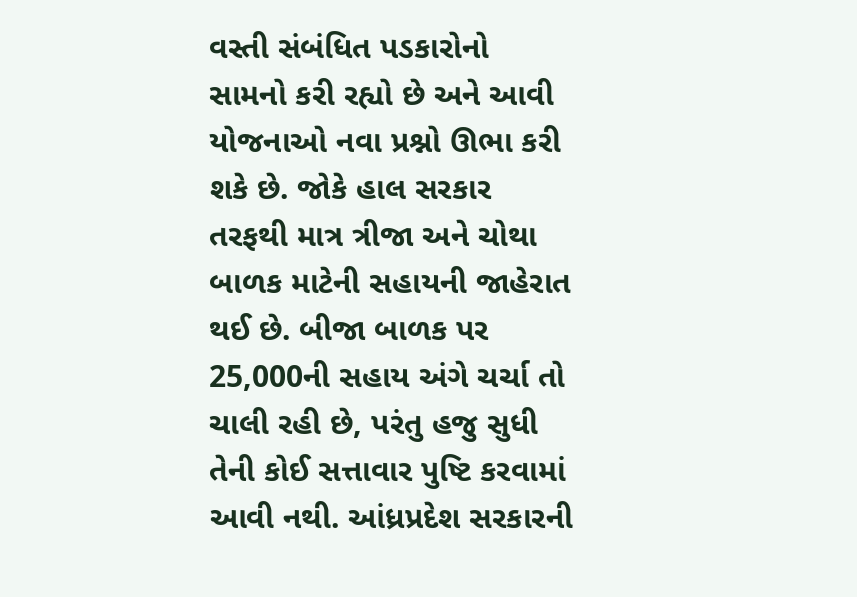વસ્તી સંબંધિત પડકારોનો સામનો કરી રહ્યો છે અને આવી યોજનાઓ નવા પ્રશ્નો ઊભા કરી શકે છે. જોકે હાલ સરકાર તરફથી માત્ર ત્રીજા અને ચોથા બાળક માટેની સહાયની જાહેરાત થઈ છે. બીજા બાળક પર 25,000ની સહાય અંગે ચર્ચા તો ચાલી રહી છે, પરંતુ હજુ સુધી તેની કોઈ સત્તાવાર પુષ્ટિ કરવામાં આવી નથી. આંધ્રપ્રદેશ સરકારની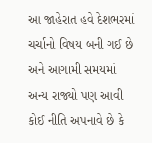આ જાહેરાત હવે દેશભરમાં ચર્ચાનો વિષય બની ગઈ છે અને આગામી સમયમાં અન્ય રાજ્યો પણ આવી કોઈ નીતિ અપનાવે છે કે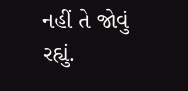નહીં તે જોવું રહ્યું.